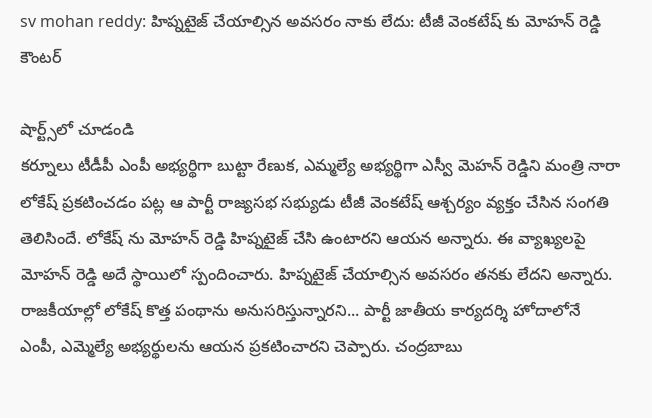sv mohan reddy: హిప్నటైజ్ చేయాల్సిన అవసరం నాకు లేదు: టీజీ వెంకటేష్ కు మోహన్ రెడ్డి కౌంటర్

షార్ట్స్‌లో చూడండి
కర్నూలు టీడీపీ ఎంపీ అభ్యర్థిగా బుట్టా రేణుక, ఎమ్మల్యే అభ్యర్థిగా ఎస్వీ మెహన్ రెడ్డిని మంత్రి నారా లోకేష్ ప్రకటించడం పట్ల ఆ పార్టీ రాజ్యసభ సభ్యుడు టీజీ వెంకటేష్ ఆశ్చర్యం వ్యక్తం చేసిన సంగతి తెలిసిందే. లోకేష్ ను మోహన్ రెడ్డి హిప్నటైజ్ చేసి ఉంటారని ఆయన అన్నారు. ఈ వ్యాఖ్యలపై మోహన్ రెడ్డి అదే స్థాయిలో స్పందించారు. హిప్నటైజ్ చేయాల్సిన అవసరం తనకు లేదని అన్నారు. రాజకీయాల్లో లోకేష్ కొత్త పంథాను అనుసరిస్తున్నారని... పార్టీ జాతీయ కార్యదర్శి హోదాలోనే ఎంపీ, ఎమ్మెల్యే అభ్యర్థులను ఆయన ప్రకటించారని చెప్పారు. చంద్రబాబు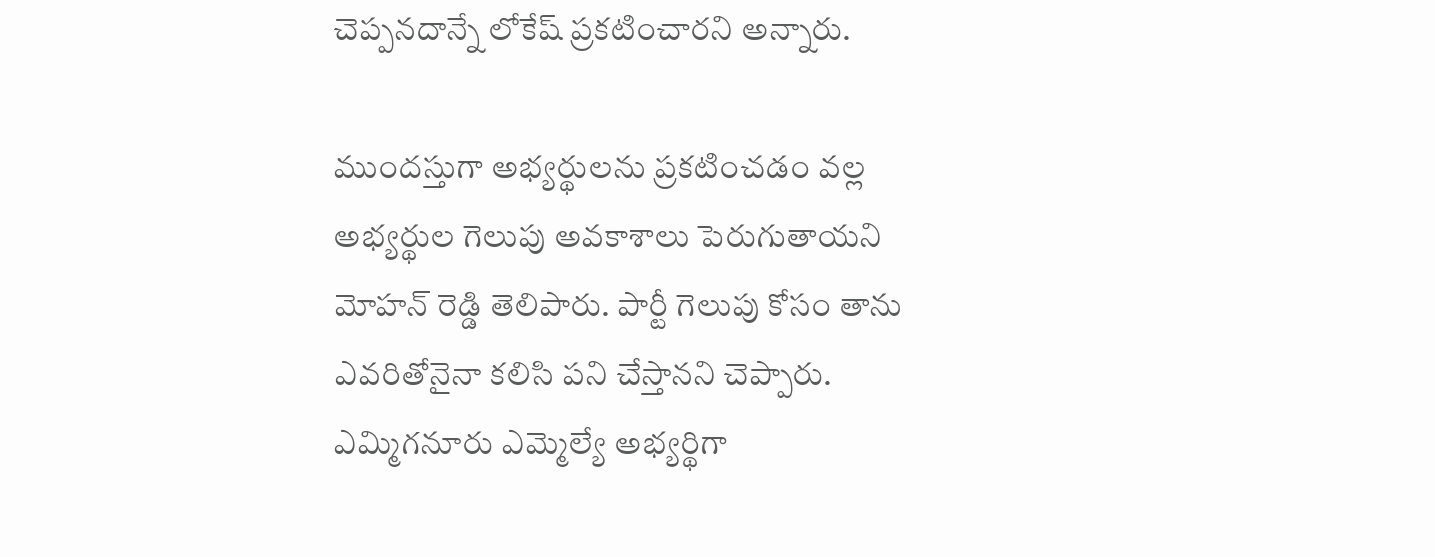చెప్పనదాన్నే లోకేష్ ప్రకటించారని అన్నారు.

ముందస్తుగా అభ్యర్థులను ప్రకటించడం వల్ల అభ్యర్థుల గెలుపు అవకాశాలు పెరుగుతాయని మోహన్ రెడ్డి తెలిపారు. పార్టీ గెలుపు కోసం తాను ఎవరితోనైనా కలిసి పని చేస్తానని చెప్పారు. ఎమ్మిగనూరు ఎమ్మెల్యే అభ్యర్థిగా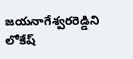జయనాగేశ్వరరెడ్డిని లోకేష్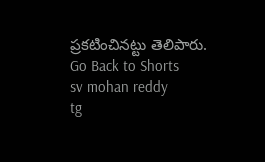ప్రకటించినట్టు తెలిపారు.
Go Back to Shorts
sv mohan reddy
tg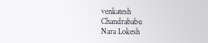venkatesh
Chandrababu
Nara Lokesh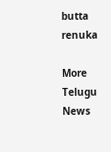butta renuka

More Telugu News